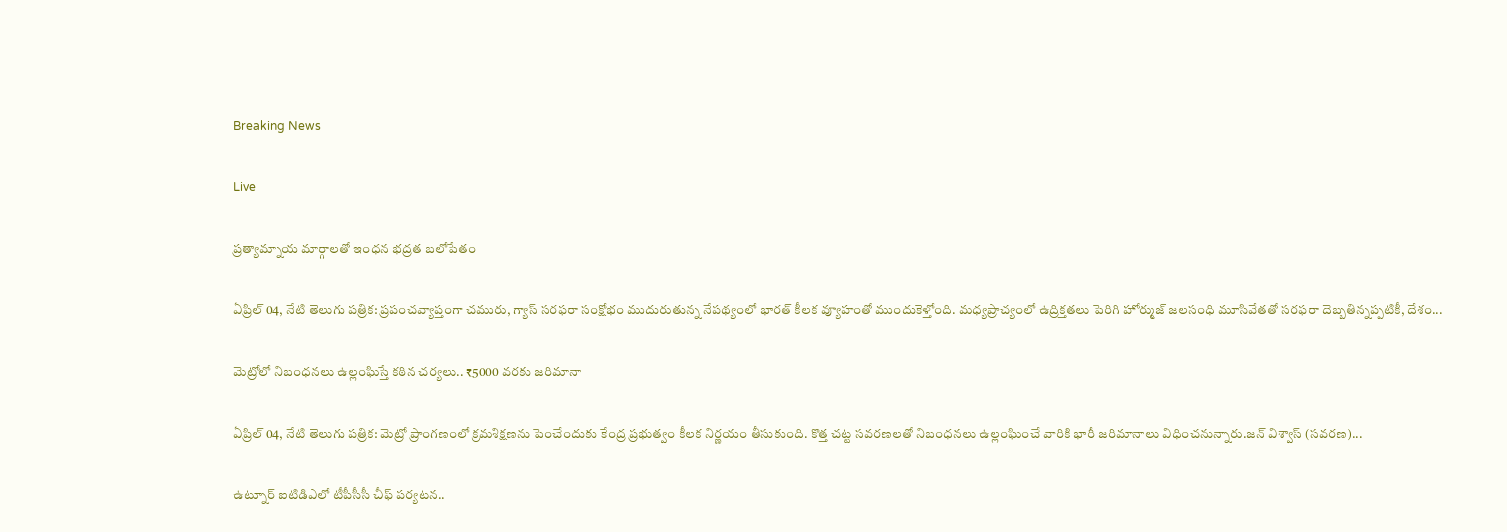Breaking News

Live

ప్రత్యామ్నాయ మార్గాలతో ఇంధన భద్రత బలోపేతం

ఏప్రిల్ 04, నేటి తెలుగు పత్రిక: ప్రపంచవ్యాప్తంగా చమురు, గ్యాస్ సరఫరా సంక్షోభం ముదురుతున్న నేపథ్యంలో భారత్ కీలక వ్యూహంతో ముందుకెళ్తోంది. మధ్యప్రాచ్యంలో ఉద్రిక్తతలు పెరిగి హోర్ముజ్ జలసంధి మూసివేతతో సరఫరా దెబ్బతిన్నప్పటికీ, దేశం...

మెట్రోలో నిబంధనలు ఉల్లంఘిస్తే కఠిన చర్యలు.. ₹5000 వరకు జరిమానా

ఏప్రిల్ 04, నేటి తెలుగు పత్రిక: మెట్రో ప్రాంగణంలో క్రమశిక్షణను పెంచేందుకు కేంద్ర ప్రభుత్వం కీలక నిర్ణయం తీసుకుంది. కొత్త చట్ట సవరణలతో నిబంధనలు ఉల్లంఘించే వారికి భారీ జరిమానాలు విధించనున్నారు.జన్ విశ్వాస్ (సవరణ)...

ఉట్నూర్ ఐటిడిఎలో టీపీసీసీ చీఫ్ పర్యటన..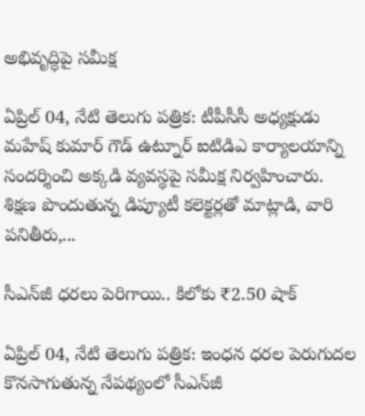అభివృద్ధిపై సమీక్ష

ఏప్రిల్ 04, నేటి తెలుగు పత్రిక: టీపీసీసీ అధ్యక్షుడు మహేష్ కుమార్ గౌడ్ ఉట్నూర్ ఐటిడిఎ కార్యాలయాన్ని సందర్శించి అక్కడి వ్యవస్థపై సమీక్ష నిర్వహించారు. శిక్షణ పొందుతున్న డిప్యూటీ కలెక్టర్లతో మాట్లాడి, వారి పనితీరు,...

సీఎన్‌జీ ధరలు పెరిగాయి.. కిలోకు ₹2.50 షాక్

ఏప్రిల్ 04, నేటి తెలుగు పత్రిక: ఇంధన ధరల పెరుగుదల కొనసాగుతున్న నేపథ్యంలో సీఎన్‌జీ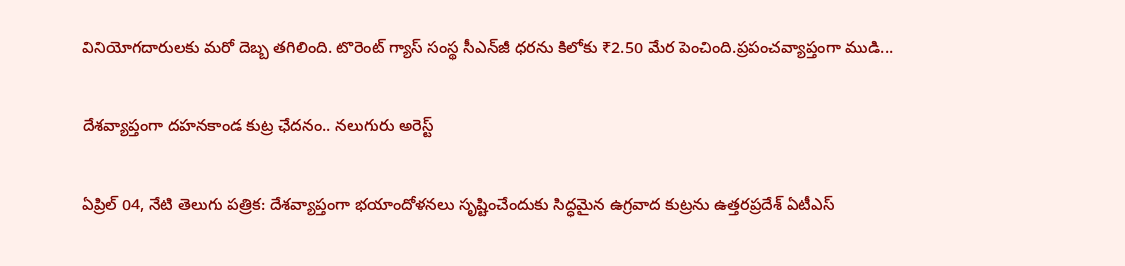వినియోగదారులకు మరో దెబ్బ తగిలింది. టొరెంట్ గ్యాస్ సంస్థ సీఎన్‌జీ ధరను కిలోకు ₹2.50 మేర పెంచింది.ప్రపంచవ్యాప్తంగా ముడి...

దేశవ్యాప్తంగా దహనకాండ కుట్ర ఛేదనం.. నలుగురు అరెస్ట్

ఏప్రిల్ 04, నేటి తెలుగు పత్రిక: దేశవ్యాప్తంగా భయాందోళనలు సృష్టించేందుకు సిద్ధమైన ఉగ్రవాద కుట్రను ఉత్తరప్రదేశ్ ఏటీఎస్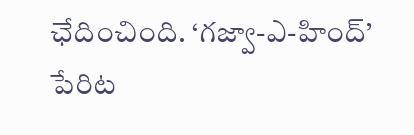ఛేదించింది. ‘గజ్వా-ఎ-హింద్’ పేరిట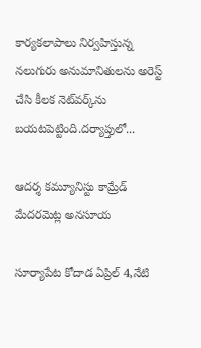కార్యకలాపాలు నిర్వహిస్తున్న నలుగురు అనుమానితులను అరెస్ట్ చేసి కీలక నెట్‌వర్క్‌ను బయటపెట్టింది.దర్యాప్తులో...

ఆదర్శ కమ్యూనిస్టు కామ్రేడ్ మేదరమెట్ల అనసూయ

సూర్యాపేట కోదాడ ఏప్రిల్ 4,నేటి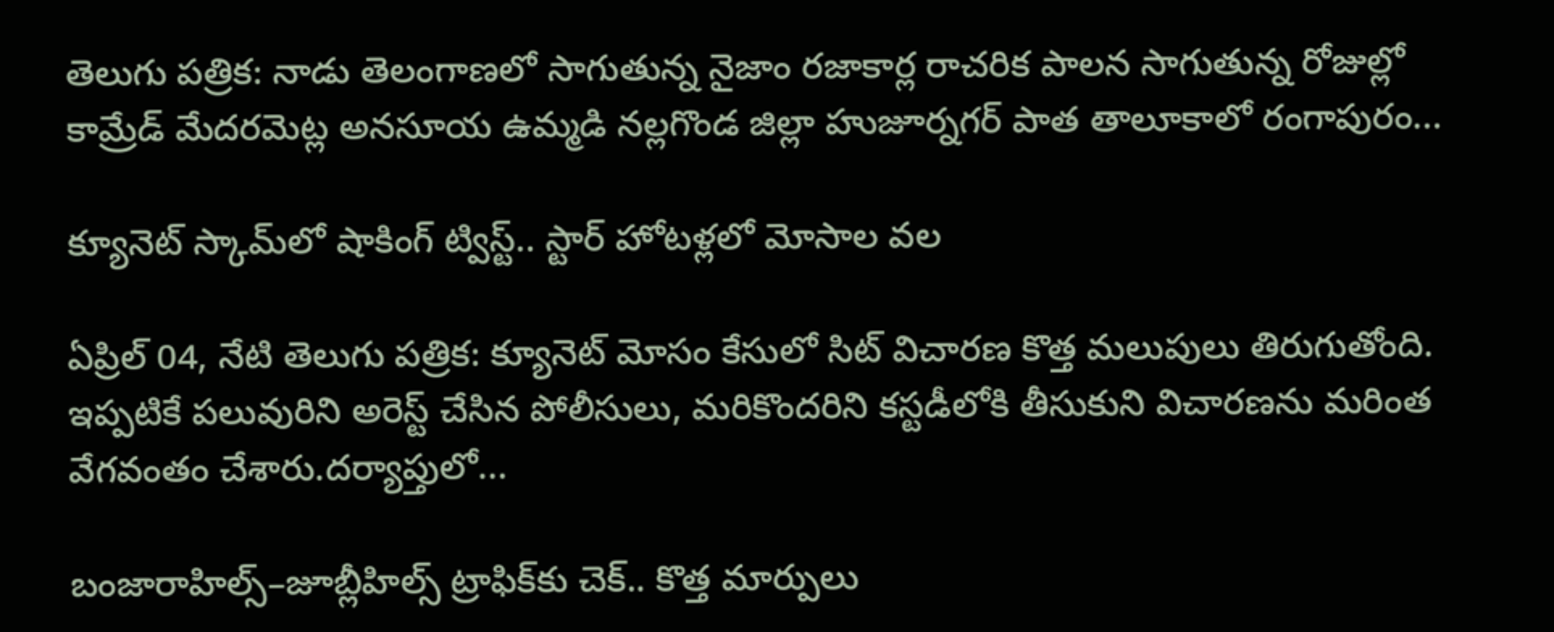తెలుగు పత్రిక: నాడు తెలంగాణలో సాగుతున్న నైజాం రజాకార్ల రాచరిక పాలన సాగుతున్న రోజుల్లో కామ్రేడ్ మేదరమెట్ల అనసూయ ఉమ్మడి నల్లగొండ జిల్లా హుజూర్నగర్ పాత తాలూకాలో రంగాపురం...

క్యూనెట్ స్కామ్‌లో షాకింగ్ ట్విస్ట్.. స్టార్ హోటళ్లలో మోసాల వల

ఏప్రిల్ 04, నేటి తెలుగు పత్రిక: క్యూనెట్ మోసం కేసులో సిట్ విచారణ కొత్త మలుపులు తిరుగుతోంది. ఇప్పటికే పలువురిని అరెస్ట్ చేసిన పోలీసులు, మరికొందరిని కస్టడీలోకి తీసుకుని విచారణను మరింత వేగవంతం చేశారు.దర్యాప్తులో...

బంజారాహిల్స్–జూబ్లీహిల్స్ ట్రాఫిక్‌కు చెక్.. కొత్త మార్పులు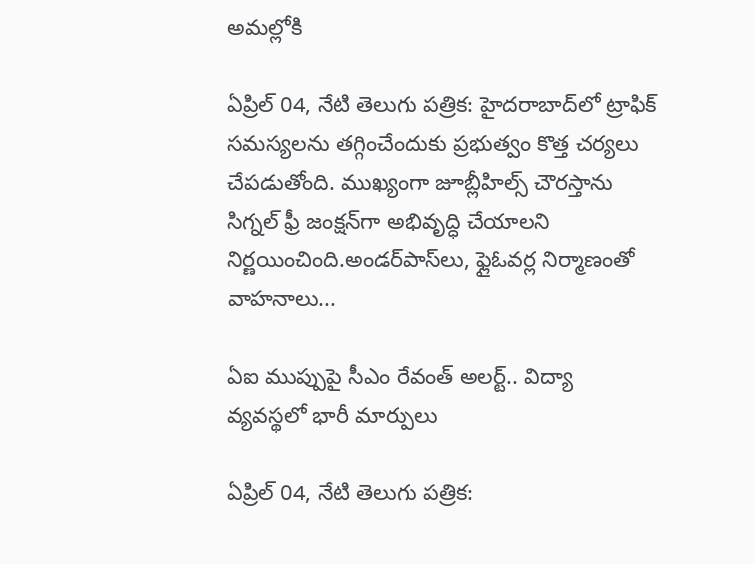అమల్లోకి

ఏప్రిల్ 04, నేటి తెలుగు పత్రిక: హైదరాబాద్‌లో ట్రాఫిక్ సమస్యలను తగ్గించేందుకు ప్రభుత్వం కొత్త చర్యలు చేపడుతోంది. ముఖ్యంగా జూబ్లీహిల్స్ చౌరస్తాను సిగ్నల్ ఫ్రీ జంక్షన్‌గా అభివృద్ధి చేయాలని నిర్ణయించింది.అండర్‌పాస్‌లు, ఫ్లైఓవర్ల నిర్మాణంతో వాహనాలు...

ఏఐ ముప్పుపై సీఎం రేవంత్ అలర్ట్.. విద్యా వ్యవస్థలో భారీ మార్పులు

ఏప్రిల్ 04, నేటి తెలుగు పత్రిక: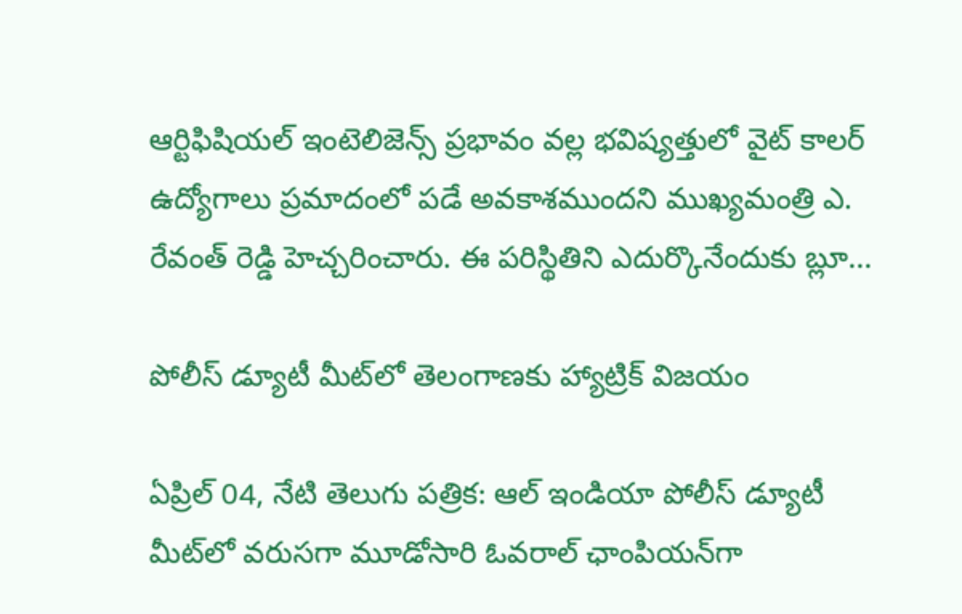ఆర్టిఫిషియల్ ఇంటెలిజెన్స్ ప్రభావం వల్ల భవిష్యత్తులో వైట్ కాలర్ ఉద్యోగాలు ప్రమాదంలో పడే అవకాశముందని ముఖ్యమంత్రి ఎ. రేవంత్ రెడ్డి హెచ్చరించారు. ఈ పరిస్థితిని ఎదుర్కొనేందుకు బ్లూ...

పోలీస్ డ్యూటీ మీట్‌లో తెలంగాణకు హ్యాట్రిక్ విజయం

ఏప్రిల్ 04, నేటి తెలుగు పత్రిక: ఆల్ ఇండియా పోలీస్ డ్యూటీ మీట్‌లో వరుసగా మూడోసారి ఓవరాల్ ఛాంపియన్‌గా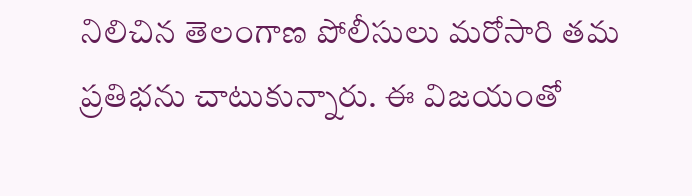నిలిచిన తెలంగాణ పోలీసులు మరోసారి తమ ప్రతిభను చాటుకున్నారు. ఈ విజయంతో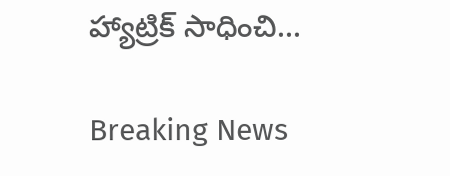హ్యాట్రిక్ సాధించి...

Breaking News